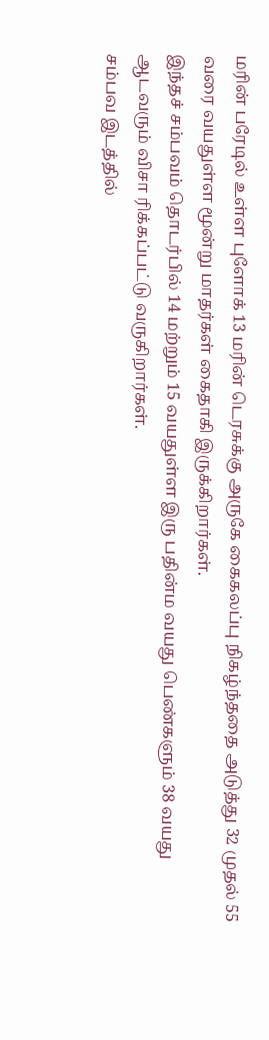மரின் பரேடில் உள்ள புளோக் 13 மரின் டெரசுக்கு அருகே கைகலப்பு நிகழ்ந்ததை அடுத்து 32 முதல் 55 வரை வயதுள்ள மூன்று மாதர்கள் கைதாகி இருக்கிறார்கள்.
இந்தச் சம்பவம் தொடர்பில் 14 மற்றும் 15 வயதுள்ள இரு பதின்ம வயது பெண்களும் 38 வயது ஆடவரும் விசா ரிக்கப்பட்டு வருகிறார்கள்.
சம்பவ இடத்தில்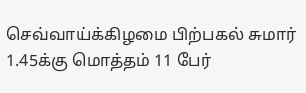செவ்வாய்க்கிழமை பிற்பகல் சுமார் 1.45க்கு மொத்தம் 11 பேர்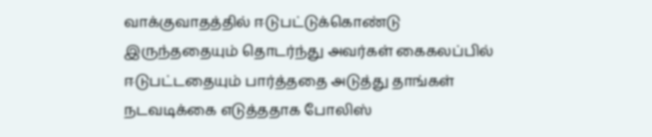வாக்குவாதத்தில் ஈடுபட்டுக்கொண்டு இருந்ததையும் தொடர்ந்து அவர்கள் கைகலப்பில் ஈடுபட்டதையும் பார்த்ததை அடுத்து தாங்கள் நடவடிக்கை எடுத்ததாக போலிஸ்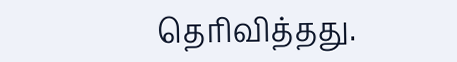தெரிவித்தது.